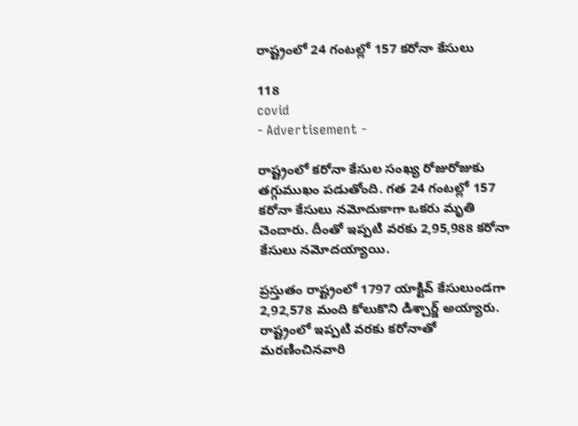రాష్ట్రంలో 24 గంటల్లో 157 కరోనా కేసులు

118
covid
- Advertisement -

రాష్ట్రంలో కరోనా కేసుల సంఖ్య రోజురోజుకు తగ్గుముఖం పడుతోంది. గత 24 గంటల్లో 157 కరోనా కేసులు నమోదుకాగా ఒకరు మృతి చెందారు. దీంతో ఇప్పటి వరకు 2,95,988 కరోనా కేసులు నమోదయ్యాయి.

ప్రస్తుతం రాష్ట్రంలో 1797 యాక్టివ్ కేసులుండగా 2,92,578 మంది కోలుకొని డిశ్చార్జ్ అయ్యారు. రాష్ట్రంలో ఇప్పటి వరకు కరోనాతో మరణించినవారి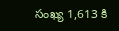సంఖ్య 1,613 కి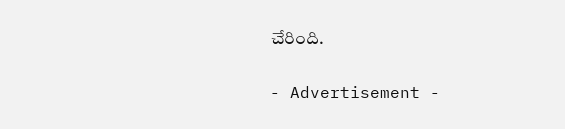చేరింది.

- Advertisement -